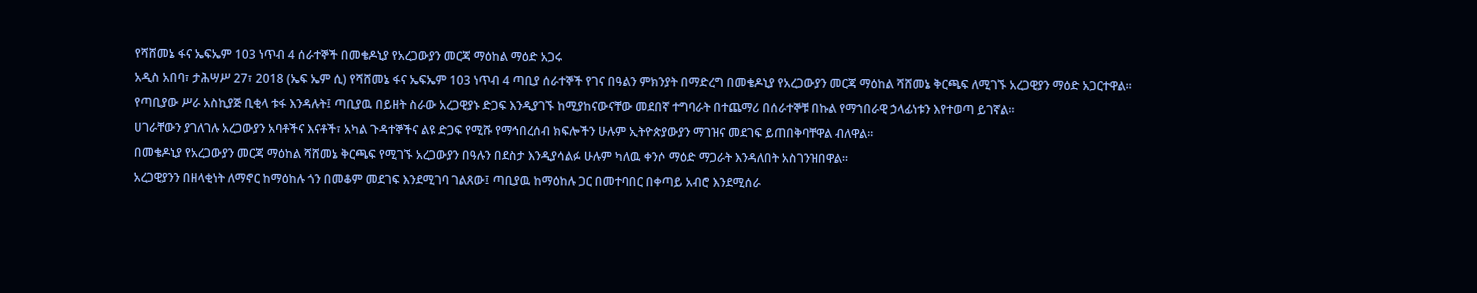የሻሸመኔ ፋና ኤፍኤም 103 ነጥብ 4 ሰራተኞች በመቄዶኒያ የአረጋውያን መርጃ ማዕከል ማዕድ አጋሩ
አዲስ አበባ፣ ታሕሣሥ 27፣ 2018 (ኤፍ ኤም ሲ) የሻሸመኔ ፋና ኤፍኤም 103 ነጥብ 4 ጣቢያ ሰራተኞች የገና በዓልን ምክንያት በማድረግ በመቄዶኒያ የአረጋውያን መርጃ ማዕከል ሻሸመኔ ቅርጫፍ ለሚገኙ አረጋዊያን ማዕድ አጋርተዋል።
የጣቢያው ሥራ አስኪያጅ ቢቂላ ቱፋ እንዳሉት፤ ጣቢያዉ በይዘት ስራው አረጋዊያኑ ድጋፍ እንዲያገኙ ከሚያከናውናቸው መደበኛ ተግባራት በተጨማሪ በሰራተኞቹ በኩል የማኀበራዊ ኃላፊነቱን እየተወጣ ይገኛል።
ሀገራቸውን ያገለገሉ አረጋውያን አባቶችና እናቶች፣ አካል ጉዳተኞችና ልዩ ድጋፍ የሚሹ የማኅበረሰብ ክፍሎችን ሁሉም ኢትዮጵያውያን ማገዝና መደገፍ ይጠበቅባቸዋል ብለዋል።
በመቄዶኒያ የአረጋውያን መርጃ ማዕከል ሻሸመኔ ቅርጫፍ የሚገኙ አረጋውያን በዓሉን በደስታ እንዲያሳልፉ ሁሉም ካለዉ ቀንሶ ማዕድ ማጋራት እንዳለበት አስገንዝበዋል።
አረጋዊያንን በዘላቂነት ለማኖር ከማዕከሉ ጎን በመቆም መደገፍ እንደሚገባ ገልጸው፤ ጣቢያዉ ከማዕከሉ ጋር በመተባበር በቀጣይ አብሮ እንደሚሰራ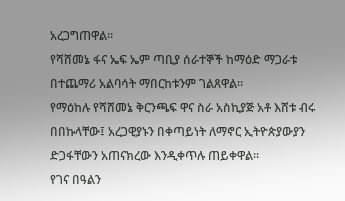አረጋግጠዋል።
የሻሸመኔ ፋና ኤፍ ኤም ጣቢያ ሰራተኞች ከማዕድ ማጋራቱ በተጨማሪ አልባሳት ማበርከቱንም ገልጸዋል።
የማዕከሉ የሻሸመኔ ቅርንጫፍ ዋና ስራ አስኪያጅ አቶ እሸቱ ብሩ በበኩላቸው፤ አረጋዊያኑን በቀጣይነት ለማኖር ኢትዮጵያውያን ድጋፋቸውን አጠናክረው እንዲቀጥሉ ጠይቀዋል።
የገና በዓልን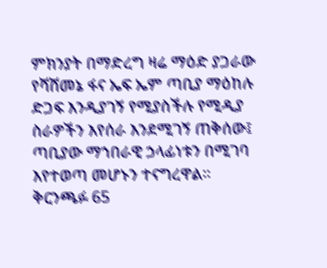ምክንያት በማድረግ ዛሬ ማዕድ ያጋራው የሻሸመኔ ፋና ኤፍ ኤም ጣቢያ ማዕከሉ ድጋፍ እንዲያገኝ የሚያስችሉ የሚዲያ ስራዎችን እየሰራ እንደሚገኝ ጠቅሰው፤ ጣቢያው ማኀበራዊ ኃላፊነቱን በሚገባ እየተወጣ መሆኑን ተናግረዋል።
ቅርንጫፉ 65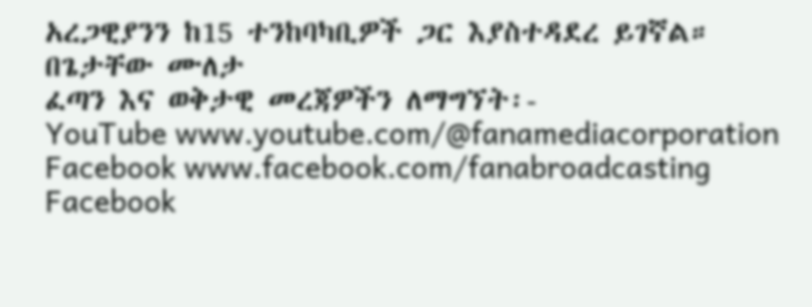አረጋዊያንን ከ15 ተንከባካቢዎች ጋር እያስተዳደረ ይገኛል።
በጌታቸው ሙለታ
ፈጣን እና ወቅታዊ መረጃዎችን ለማግኘት፡-
YouTube www.youtube.com/@fanamediacorporation
Facebook www.facebook.com/fanabroadcasting
Facebook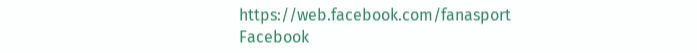https://web.facebook.com/fanasport
Facebook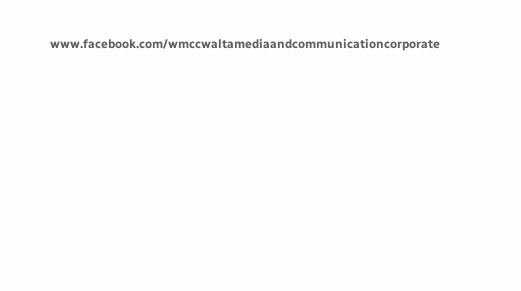www.facebook.com/wmccwaltamediaandcommunicationcorporate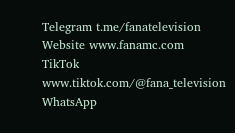Telegram t.me/fanatelevision
Website www.fanamc.com
TikTok www.tiktok.com/@fana_television
WhatsApp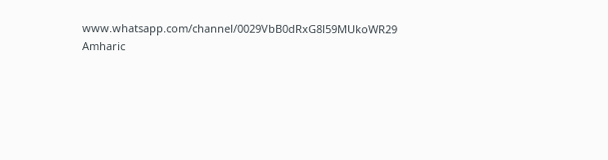www.whatsapp.com/channel/0029VbB0dRxG8l59MUkoWR29
Amharic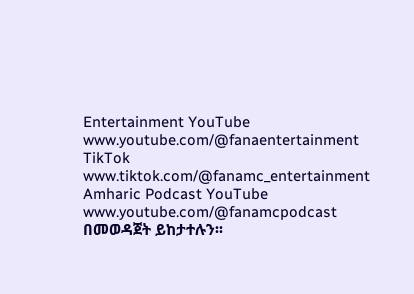Entertainment YouTube www.youtube.com/@fanaentertainment
TikTok www.tiktok.com/@fanamc_entertainment
Amharic Podcast YouTube www.youtube.com/@fanamcpodcast በመወዳጀት ይከታተሉን፡፡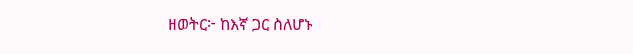ዘወትር፦ ከእኛ ጋር ስለሆኑ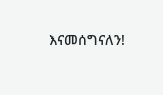እናመሰግናለን!